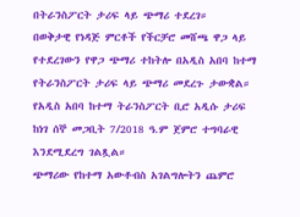በትራንስፖርት ታሪፍ ላይ ጭማሪ ተደረገ።
በወቅታዊ የነዳጅ ምርቶች የችርቻሮ መሸጫ ዋጋ ላይ የተደረገውን የዋጋ ጭማሪ ተከትሎ በአዲስ አበባ ከተማ የትራንስፖርት ታሪፍ ላይ ጭማሪ መደረጉ ታውቋል።
የአዲስ አበባ ከተማ ትራንስፖርት ቢሮ አዲሱ ታሪፍ ከነገ ሰኞ መጋቢት 7/2018 ዓ.ም ጀምሮ ተግባራዊ እንደሚደረግ ገልጿል።
ጭማሪው የከተማ አውቶብስ አገልግሎትን ጨምሮ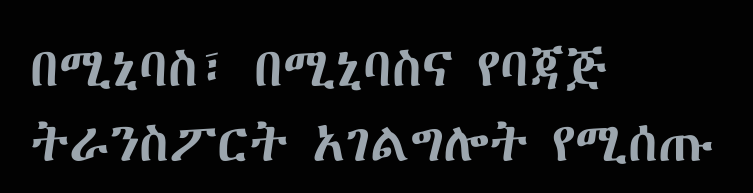በሚኒባስ፣ በሚኒባስና የባጃጅ ትራንስፖርት አገልግሎት የሚሰጡ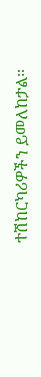ተሽከርካሪዎችን ይመለከታል።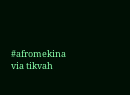#afromekina via tikvah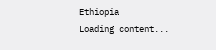Ethiopia
Loading content...